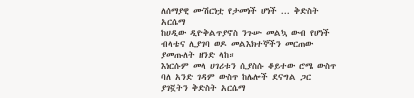ለሰማያዊ ሙሽርነቷ የታመነች ሆነች ... ቅድስት አርሴማ
ከሀዲው ዲዮቅልጥያኖስ ንጉሡ መልኳ ውብ የሆነች ብላቴና ሊያገባ ወዶ መልእክተኞችን መርጠው ያመጡለት ዘንድ ላከ።
እነርሱም መላ ሀገሪቱን ሲያስሱ ቆይተው ሮሜ ውስጥ ባለ አንድ ገዳም ውስጥ ከሌሎች ደናግል ጋር ያገኟትን ቅድስት አርሴማ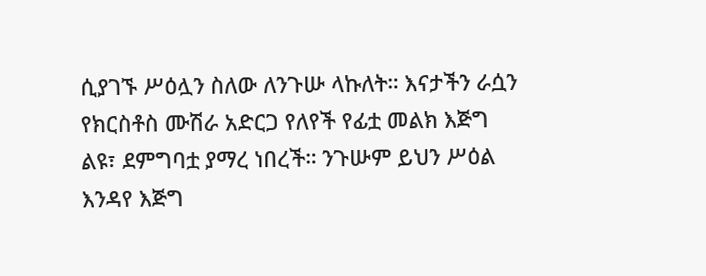ሲያገኙ ሥዕሏን ስለው ለንጉሡ ላኩለት። እናታችን ራሷን የክርስቶስ ሙሽራ አድርጋ የለየች የፊቷ መልክ እጅግ ልዩ፣ ደምግባቷ ያማረ ነበረች። ንጉሡም ይህን ሥዕል እንዳየ እጅግ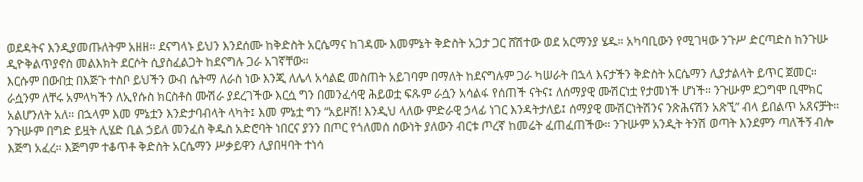ወደዳትና እንዲያመጡለትም አዘዘ። ደናግላኑ ይህን እንደሰሙ ከቅድስት አርሴማና ከገዳሙ እመምኔት ቅድስት አጋታ ጋር ሸሽተው ወደ አርማንያ ሄዱ። አካባቢውን የሚገዛው ንጉሥ ድርጣድስ ከንጉሡ ዲዮቅልጥያኖስ መልእክት ደርሶት ሲያስፈልጋት ከደናግሉ ጋራ አገኛቸው።
እርሱም በውበቷ በእጅጉ ተስቦ ይህችን ውብ ሴትማ ለራስ ነው እንጂ ለሌላ አሳልፎ መስጠት አይገባም በማለት ከደናግሉም ጋራ ካሠራት በኋላ እናታችን ቅድስት አርሴማን ሊያታልላት ይጥር ጀመር።
ራሷንም ለቸሩ አምላካችን ለኢየሱስ ክርስቶስ ሙሽራ ያደረገችው እርሷ ግን በመንፈሳዊ ሕይወቷ ፍጹም ራሷን አሳልፋ የሰጠች ናትና፤ ለሰማያዊ ሙሽርነቷ የታመነች ሆነች። ንጉሡም ደጋግሞ ቢሞክር አልሆንለት አለ። በኋላም እመ ምኔቷን እንድታባብላት ላካት፤ እመ ምኔቷ ግን “አይዞሽ! እንዲህ ላለው ምድራዊ ኃላፊ ነገር እንዳትታለይ፤ ሰማያዊ ሙሽርነትሽንና ንጽሕናሽን አጽኚ” ብላ ይበልጥ አጸናቻት። ንጉሡም በግድ ይዟት ሊሄድ ቢል ኃይለ መንፈስ ቅዱስ አድሮባት ነበርና ያንን በጦር የጎለመሰ ሰውነት ያለውን ብርቱ ጦረኛ ከመሬት ፈጠፈጠችው። ንጉሡም አንዲት ትንሽ ወጣት እንደምን ጣለችኝ ብሎ እጅግ አፈረ። እጅግም ተቆጥቶ ቅድስት አርሴማን ሥቃይዋን ሊያበዛባት ተነሳ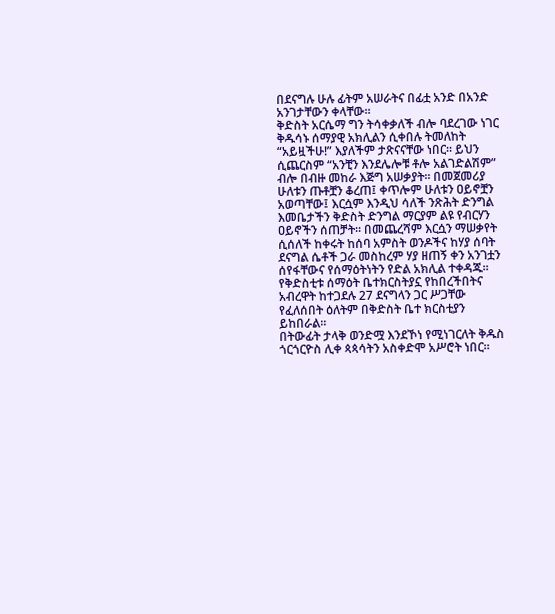በደናግሉ ሁሉ ፊትም አሠራትና በፊቷ አንድ በአንድ አንገታቸውን ቀላቸው።
ቅድስት አርሴማ ግን ትሳቀቃለች ብሎ ባደረገው ነገር ቅዱሳኑ ሰማያዊ አክሊልን ሲቀበሉ ትመለከት “አይዟችሁ!” እያለችም ታጽናናቸው ነበር። ይህን ሲጨርስም “አንቺን እንደሌሎቹ ቶሎ አልገድልሽም” ብሎ በብዙ መከራ እጅግ አሠቃያት። በመጀመሪያ ሁለቱን ጡቶቿን ቆረጠ፤ ቀጥሎም ሁለቱን ዐይኖቿን አወጣቸው፤ እርሷም እንዲህ ሳለች ንጽሕት ድንግል እመቤታችን ቅድስት ድንግል ማርያም ልዩ የብርሃን ዐይኖችን ሰጠቻት። በመጨረሻም እርሷን ማሠቃየት ሲሰለች ከቀሩት ከሰባ አምስት ወንዶችና ከሃያ ሰባት ደናግል ሴቶች ጋራ መስከረም ሃያ ዘጠኝ ቀን አንገቷን ሰየፋቸውና የሰማዕትነትን የድል አክሊል ተቀዳጁ። የቅድስቲቱ ሰማዕት ቤተክርስትያኗ የከበረችበትና አብረዋት ከተጋደሉ 27 ደናግላን ጋር ሥጋቸው የፈለሰበት ዕለትም በቅድስት ቤተ ክርስቲያን ይከበራል።
በትውፊት ታላቅ ወንድሟ እንደኾነ የሚነገርለት ቅዱስ ጎርጎርዮስ ሊቀ ጳጳሳትን አስቀድሞ አሥሮት ነበር።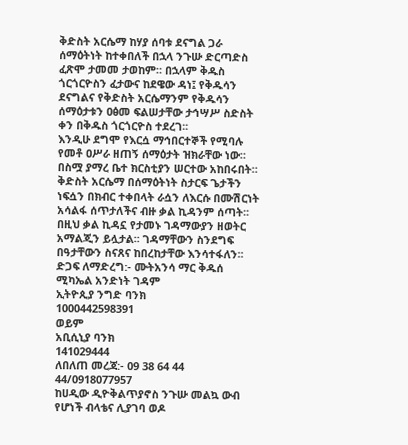ቅድስት አርሴማ ከሃያ ሰባቱ ደናግል ጋራ ሰማዕትነት ከተቀበለች በኋላ ንጉሡ ድርጣድስ ፈጽሞ ታመመ ታወከም። በኋላም ቅዱስ ጎርጎርዮስን ፈታውና ከደዌው ዳነ፤ የቅዱሳን ደናግልና የቅድስት አርሴማንም የቅዱሳን ሰማዕታቱን ዐፅመ ፍልሠታቸው ታኅሣሥ ስድስት ቀን በቅዱስ ጎርጎርዮስ ተደረገ፡፡
እንዲሁ ደግሞ የእርሷ ማኅበርተኞች የሚባሉ የመቶ ዐሥራ ዘጠኝ ሰማዕታት ዝክራቸው ነው። በስሟ ያማረ ቤተ ክርስቲያን ሠርተው አከበሩበት። ቅድስት አርሴማ በሰማዕትነት ስታርፍ ጌታችን ነፍሷን በክብር ተቀበላት ራሷን ለእርሱ በሙሽርነት አሳልፋ ሰጥታለችና ብዙ ቃል ኪዳንም ሰጣት፡፡ በዚህ ቃል ኪዳኗ የታመኑ ገዳማውያን ዘወትር አማልጂን ይሏታል፡፡ ገዳማቸውን ስንደግፍ በዓታቸውን ስናጸና ከበረከታቸው እንሳተፋለን፡፡
ድጋፍ ለማድረግ:- ሙትአንሳ ማር ቅዱሰ ሚካኤል አንድነት ገዳም
ኢትዮጲያ ንግድ ባንክ
1000442598391
ወይም
አቢሲኒያ ባንክ
141029444
ለበለጠ መረጃ:- 09 38 64 44 44/0918077957
ከሀዲው ዲዮቅልጥያኖስ ንጉሡ መልኳ ውብ የሆነች ብላቴና ሊያገባ ወዶ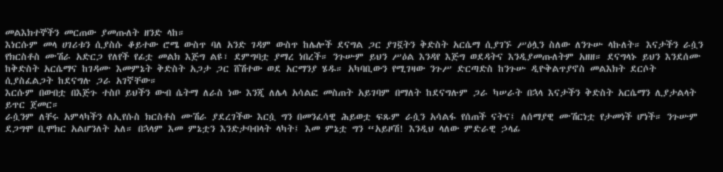መልእክተኞችን መርጠው ያመጡለት ዘንድ ላከ።
እነርሱም መላ ሀገሪቱን ሲያስሱ ቆይተው ሮሜ ውስጥ ባለ አንድ ገዳም ውስጥ ከሌሎች ደናግል ጋር ያገኟትን ቅድስት አርሴማ ሲያገኙ ሥዕሏን ስለው ለንጉሡ ላኩለት። እናታችን ራሷን የክርስቶስ ሙሽራ አድርጋ የለየች የፊቷ መልክ እጅግ ልዩ፣ ደምግባቷ ያማረ ነበረች። ንጉሡም ይህን ሥዕል እንዳየ እጅግ ወደዳትና እንዲያመጡለትም አዘዘ። ደናግላኑ ይህን እንደሰሙ ከቅድስት አርሴማና ከገዳሙ እመምኔት ቅድስት አጋታ ጋር ሸሽተው ወደ አርማንያ ሄዱ። አካባቢውን የሚገዛው ንጉሥ ድርጣድስ ከንጉሡ ዲዮቅልጥያኖስ መልእክት ደርሶት ሲያስፈልጋት ከደናግሉ ጋራ አገኛቸው።
እርሱም በውበቷ በእጅጉ ተስቦ ይህችን ውብ ሴትማ ለራስ ነው እንጂ ለሌላ አሳልፎ መስጠት አይገባም በማለት ከደናግሉም ጋራ ካሠራት በኋላ እናታችን ቅድስት አርሴማን ሊያታልላት ይጥር ጀመር።
ራሷንም ለቸሩ አምላካችን ለኢየሱስ ክርስቶስ ሙሽራ ያደረገችው እርሷ ግን በመንፈሳዊ ሕይወቷ ፍጹም ራሷን አሳልፋ የሰጠች ናትና፤ ለሰማያዊ ሙሽርነቷ የታመነች ሆነች። ንጉሡም ደጋግሞ ቢሞክር አልሆንለት አለ። በኋላም እመ ምኔቷን እንድታባብላት ላካት፤ እመ ምኔቷ ግን “አይዞሽ! እንዲህ ላለው ምድራዊ ኃላፊ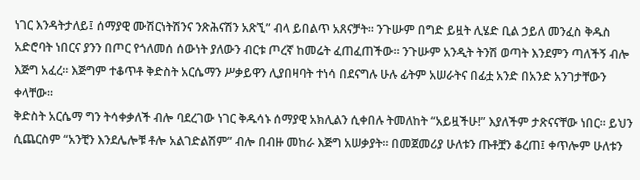ነገር እንዳትታለይ፤ ሰማያዊ ሙሽርነትሽንና ንጽሕናሽን አጽኚ” ብላ ይበልጥ አጸናቻት። ንጉሡም በግድ ይዟት ሊሄድ ቢል ኃይለ መንፈስ ቅዱስ አድሮባት ነበርና ያንን በጦር የጎለመሰ ሰውነት ያለውን ብርቱ ጦረኛ ከመሬት ፈጠፈጠችው። ንጉሡም አንዲት ትንሽ ወጣት እንደምን ጣለችኝ ብሎ እጅግ አፈረ። እጅግም ተቆጥቶ ቅድስት አርሴማን ሥቃይዋን ሊያበዛባት ተነሳ በደናግሉ ሁሉ ፊትም አሠራትና በፊቷ አንድ በአንድ አንገታቸውን ቀላቸው።
ቅድስት አርሴማ ግን ትሳቀቃለች ብሎ ባደረገው ነገር ቅዱሳኑ ሰማያዊ አክሊልን ሲቀበሉ ትመለከት “አይዟችሁ!” እያለችም ታጽናናቸው ነበር። ይህን ሲጨርስም “አንቺን እንደሌሎቹ ቶሎ አልገድልሽም” ብሎ በብዙ መከራ እጅግ አሠቃያት። በመጀመሪያ ሁለቱን ጡቶቿን ቆረጠ፤ ቀጥሎም ሁለቱን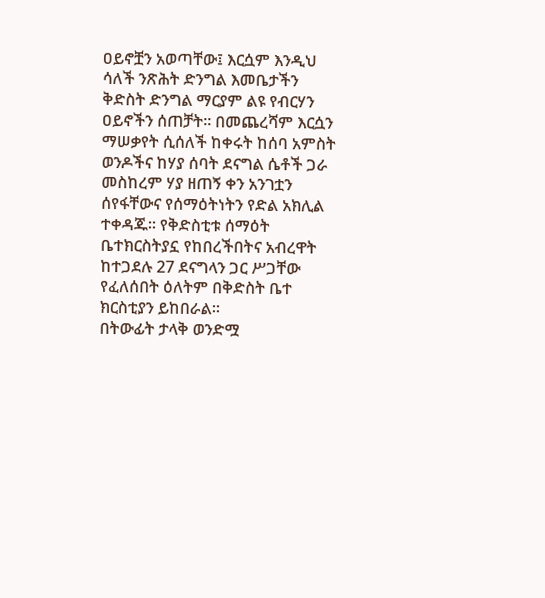ዐይኖቿን አወጣቸው፤ እርሷም እንዲህ ሳለች ንጽሕት ድንግል እመቤታችን ቅድስት ድንግል ማርያም ልዩ የብርሃን ዐይኖችን ሰጠቻት። በመጨረሻም እርሷን ማሠቃየት ሲሰለች ከቀሩት ከሰባ አምስት ወንዶችና ከሃያ ሰባት ደናግል ሴቶች ጋራ መስከረም ሃያ ዘጠኝ ቀን አንገቷን ሰየፋቸውና የሰማዕትነትን የድል አክሊል ተቀዳጁ። የቅድስቲቱ ሰማዕት ቤተክርስትያኗ የከበረችበትና አብረዋት ከተጋደሉ 27 ደናግላን ጋር ሥጋቸው የፈለሰበት ዕለትም በቅድስት ቤተ ክርስቲያን ይከበራል።
በትውፊት ታላቅ ወንድሟ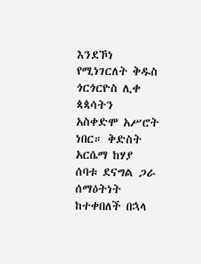እንደኾነ የሚነገርለት ቅዱስ ጎርጎርዮስ ሊቀ ጳጳሳትን አስቀድሞ አሥሮት ነበር። ቅድስት አርሴማ ከሃያ ሰባቱ ደናግል ጋራ ሰማዕትነት ከተቀበለች በኋላ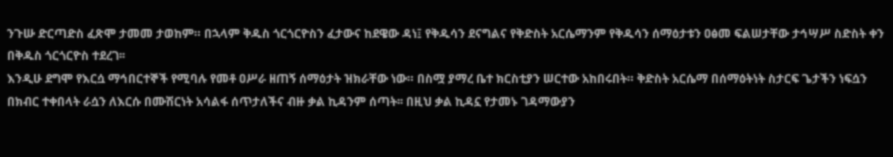ንጉሡ ድርጣድስ ፈጽሞ ታመመ ታወከም። በኋላም ቅዱስ ጎርጎርዮስን ፈታውና ከደዌው ዳነ፤ የቅዱሳን ደናግልና የቅድስት አርሴማንም የቅዱሳን ሰማዕታቱን ዐፅመ ፍልሠታቸው ታኅሣሥ ስድስት ቀን በቅዱስ ጎርጎርዮስ ተደረገ፡፡
እንዲሁ ደግሞ የእርሷ ማኅበርተኞች የሚባሉ የመቶ ዐሥራ ዘጠኝ ሰማዕታት ዝክራቸው ነው። በስሟ ያማረ ቤተ ክርስቲያን ሠርተው አከበሩበት። ቅድስት አርሴማ በሰማዕትነት ስታርፍ ጌታችን ነፍሷን በክብር ተቀበላት ራሷን ለእርሱ በሙሽርነት አሳልፋ ሰጥታለችና ብዙ ቃል ኪዳንም ሰጣት፡፡ በዚህ ቃል ኪዳኗ የታመኑ ገዳማውያን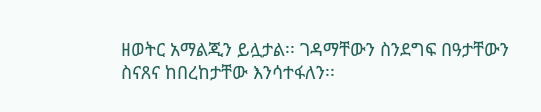ዘወትር አማልጂን ይሏታል፡፡ ገዳማቸውን ስንደግፍ በዓታቸውን ስናጸና ከበረከታቸው እንሳተፋለን፡፡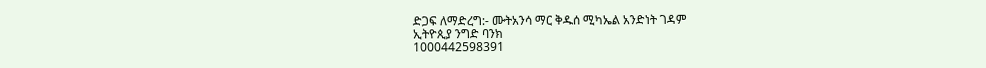ድጋፍ ለማድረግ:- ሙትአንሳ ማር ቅዱሰ ሚካኤል አንድነት ገዳም
ኢትዮጲያ ንግድ ባንክ
1000442598391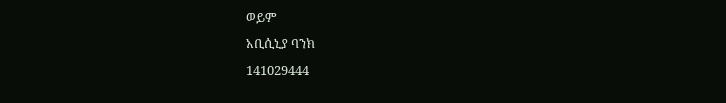ወይም
አቢሲኒያ ባንክ
141029444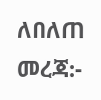ለበለጠ መረጃ:-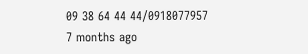09 38 64 44 44/0918077957
7 months ago